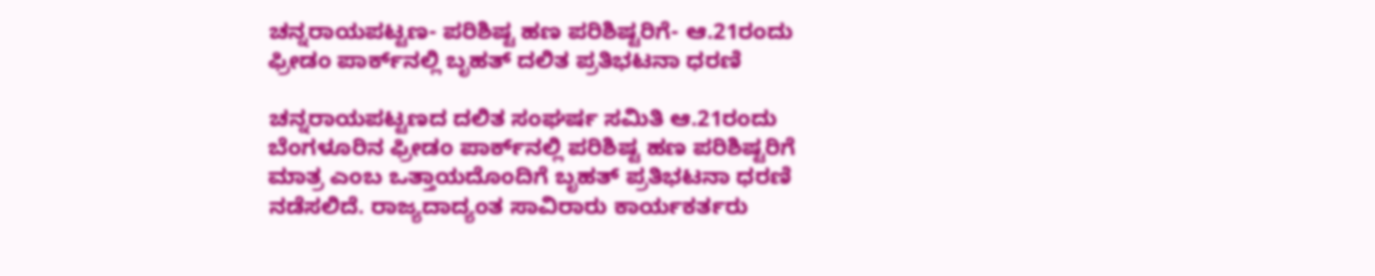ಚನ್ನರಾಯಪಟ್ಟಣ- ಪರಿಶಿಷ್ಟ ಹಣ ಪರಿಶಿಷ್ಟರಿಗೆ- ಆ.21ರಂದು ಫ್ರೀಡಂ ಪಾರ್ಕ್‌ನಲ್ಲಿ ಬೃಹತ್ ದಲಿತ ಪ್ರತಿಭಟನಾ ಧರಣಿ

ಚನ್ನರಾಯಪಟ್ಟಣದ ದಲಿತ ಸಂಘರ್ಷ ಸಮಿತಿ ಆ.21ರಂದು ಬೆಂಗಳೂರಿನ ಫ್ರೀಡಂ ಪಾರ್ಕ್‌ನಲ್ಲಿ ಪರಿಶಿಷ್ಟ ಹಣ ಪರಿಶಿಷ್ಟರಿಗೆ ಮಾತ್ರ ಎಂಬ ಒತ್ತಾಯದೊಂದಿಗೆ ಬೃಹತ್ ಪ್ರತಿಭಟನಾ ಧರಣಿ ನಡೆಸಲಿದೆ. ರಾಜ್ಯದಾದ್ಯಂತ ಸಾವಿರಾರು ಕಾರ್ಯಕರ್ತರು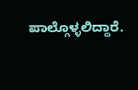ಪಾಲ್ಗೊಳ್ಳಲಿದ್ದಾರೆ.